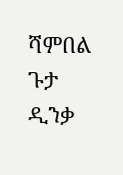ሻምበል ጉታ ዲንቃ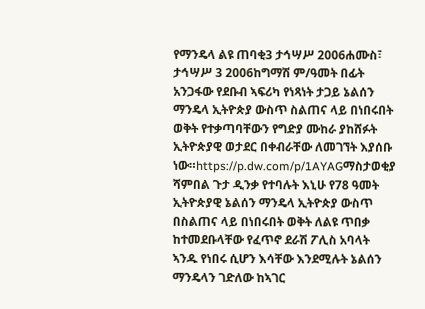የማንዴላ ልዩ ጠባቂ3 ታኅሣሥ 2006ሐሙስ፣ ታኅሣሥ 3 2006ከግማሽ ም/ዓመት በፊት አንጋፋው የደቡብ ኣፍሪካ የነጻነት ታጋይ ኔልሰን ማንዴላ ኢትዮጵያ ውስጥ ስልጠና ላይ በነበሩበት ወቅት የተቃጣባቸውን የግድያ ሙከራ ያከሸፉት ኢትዮጵያዊ ወታደር በቀብራቸው ለመገኘት እያሰቡ ነው።https://p.dw.com/p/1AYAGማስታወቂያ ሻምበል ጉታ ዲንቃ የተባሉት እኒሁ የ78 ዓመት ኢትዮጵያዊ ኔልሰን ማንዴላ ኢትዮጵያ ውስጥ በስልጠና ላይ በነበሩበት ወቅት ለልዩ ጥበቃ ከተመደቡላቸው የፈጥኖ ደራሽ ፖሊስ አባላት ኣንዱ የነበሩ ሲሆን እሳቸው እንደሚሉት ኔልሰን ማንዴላን ገድለው ከኣገር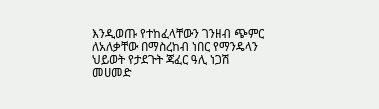እንዲወጡ የተከፈላቸውን ገንዘብ ጭምር ለአለቃቸው በማስረከብ ነበር የማንዴላን ህይወት የታደጉት ጃፈር ዓሊ ነጋሽ መሀመድ